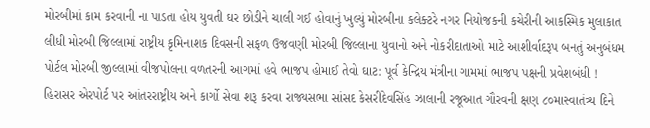મોરબીમાં કામ કરવાની ના પાડતા હોય યુવતી ઘર છોડીને ચાલી ગઈ હોવાનું ખુલ્યું મોરબીના કલેક્ટરે નગર નિયોજકની કચેરીની આકસ્મિક મુલાકાત લીધી મોરબી જિલ્લામાં રાષ્ટ્રીય કૃમિનાશક દિવસની સફળ ઉજવણી મોરબી જિલ્લાના યુવાનો અને નોકરીદાતાઓ માટે આશીર્વાદરૂપ બનતું અનુબંધમ પોર્ટલ મોરબી જીલ્લામાં વીજપોલના વળતરની આગમાં હવે ભાજપ હોમાઈ તેવો ઘાટ: પૂર્વ કેન્દ્રિય મંત્રીના ગામમાં ભાજપ પક્ષની પ્રવેશબંધી !  હિરાસર એરપોર્ટ પર આંતરરાષ્ટ્રીય અને કાર્ગો સેવા શરૂ કરવા રાજ્યસભા સાંસદ કેસરીદેવસિંહ ઝાલાની રજૂઆત ગૌરવની ક્ષણ ૮૦માસ્વાતંત્ર્ય દિને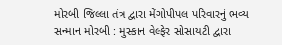મોરબી જિલ્લા તંત્ર દ્વારા મેંગોપીપલ પરિવારનું ભવ્ય સન્માન મોરબી : મુસ્કાન વેલ્ફેર સોસાયટી દ્વારા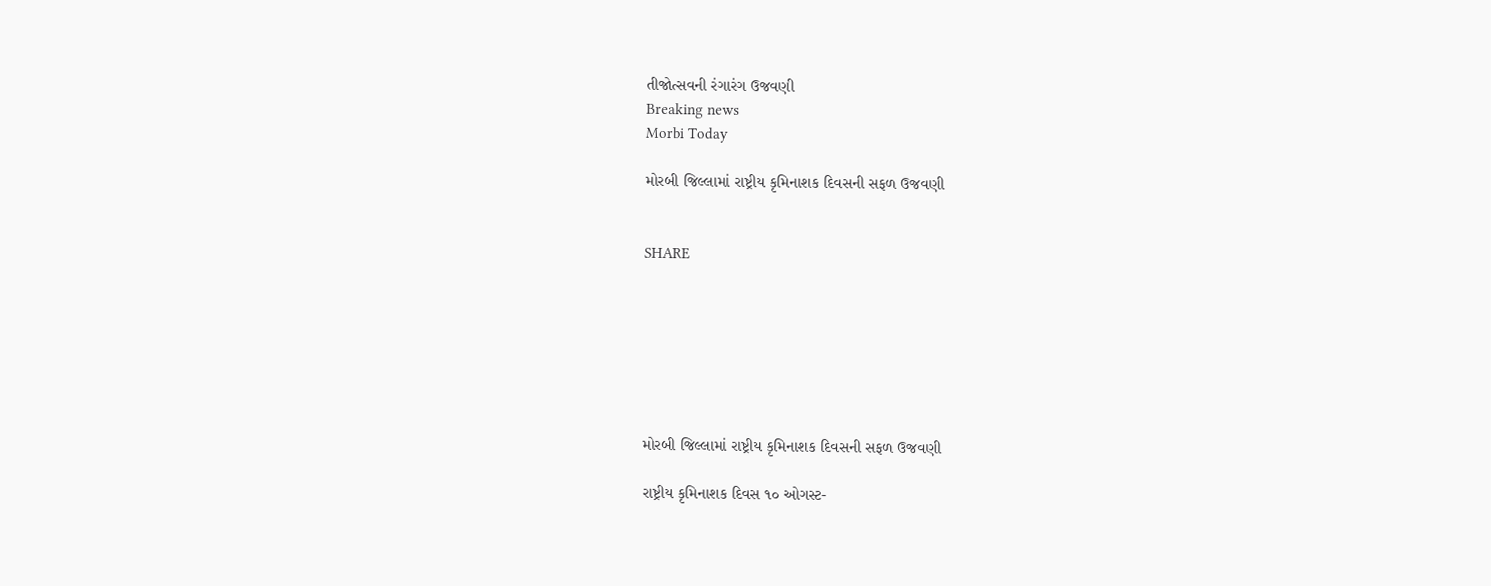તીજોત્સવની રંગારંગ ઉજવણી
Breaking news
Morbi Today

મોરબી જિલ્લામાં રાષ્ટ્રીય કૃમિનાશક દિવસની સફળ ઉજવણી


SHARE







મોરબી જિલ્લામાં રાષ્ટ્રીય કૃમિનાશક દિવસની સફળ ઉજવણી

રાષ્ટ્રીય કૃમિનાશક દિવસ ૧૦ ઓગસ્ટ-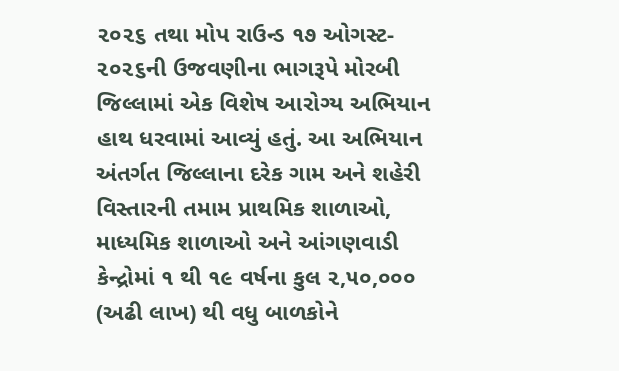૨૦૨૬ તથા મોપ રાઉન્ડ ૧૭ ઓગસ્ટ- ૨૦૨૬ની ઉજવણીના ભાગરૂપે મોરબી જિલ્લામાં એક વિશેષ આરોગ્ય અભિયાન હાથ ધરવામાં આવ્યું હતું. આ અભિયાન અંતર્ગત જિલ્લાના દરેક ગામ અને શહેરી વિસ્તારની તમામ પ્રાથમિક શાળાઓ, માધ્યમિક શાળાઓ અને આંગણવાડી કેન્દ્રોમાં ૧ થી ૧૯ વર્ષના કુલ ૨,૫૦,૦૦૦ (અઢી લાખ) થી વધુ બાળકોને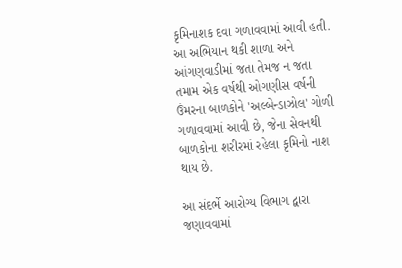કૃમિનાશક દવા ગળાવવામાં આવી હતી. આ અભિયાન થકી શાળા અને આંગણવાડીમાં જતા તેમજ ન જતા તમામ એક વર્ષથી ઓગણીસ વર્ષની ઉંમરના બાળકોને 'અલ્બેન્ડાઝોલ' ગોળી ગળાવવામાં આવી છે, જેના સેવનથી બાળકોના શરીરમાં રહેલા કૃમિનો નાશ થાય છે.

આ સંદર્ભે આરોગ્ય વિભાગ દ્વારા જણાવવામાં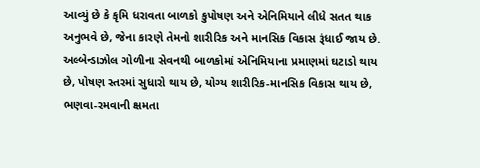આવ્યું છે કે કૃમિ ધરાવતા બાળકો કુપોષણ અને એનિમિયાને લીધે સતત થાક અનુભવે છે, જેના કારણે તેમનો શારીરિક અને માનસિક વિકાસ રૂંધાઈ જાય છે. અલ્બેન્ડાઝોલ ગોળીના સેવનથી બાળકોમાં એનિમિયાના પ્રમાણમાં ઘટાડો થાય છે, પોષણ સ્તરમાં સુધારો થાય છે, યોગ્ય શારીરિક-માનસિક વિકાસ થાય છે, ભણવા-રમવાની ક્ષમતા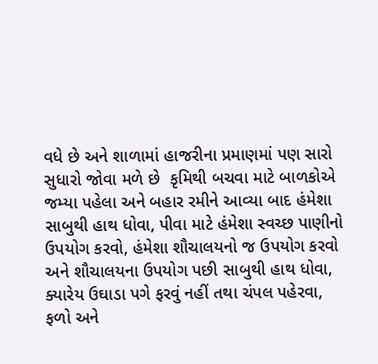વધે છે અને શાળામાં હાજરીના પ્રમાણમાં પણ સારો સુધારો જોવા મળે છે  કૃમિથી બચવા માટે બાળકોએ જમ્યા પહેલા અને બહાર રમીને આવ્યા બાદ હંમેશા સાબુથી હાથ ધોવા, પીવા માટે હંમેશા સ્વચ્છ પાણીનો ઉપયોગ કરવો, હંમેશા શૌચાલયનો જ ઉપયોગ કરવો અને શૌચાલયના ઉપયોગ પછી સાબુથી હાથ ધોવા, ક્યારેય ઉઘાડા પગે ફરવું નહીં તથા ચંપલ પહેરવા, ફળો અને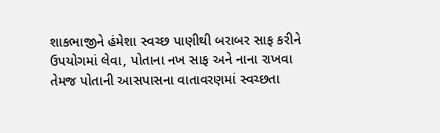શાકભાજીને હંમેશા સ્વચ્છ પાણીથી બરાબર સાફ કરીને ઉપયોગમાં લેવા, પોતાના નખ સાફ અને નાના રાખવા તેમજ પોતાની આસપાસના વાતાવરણમાં સ્વચ્છતા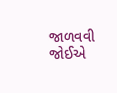જાળવવી જોઈએ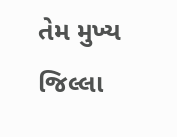તેમ મુખ્ય જિલ્લા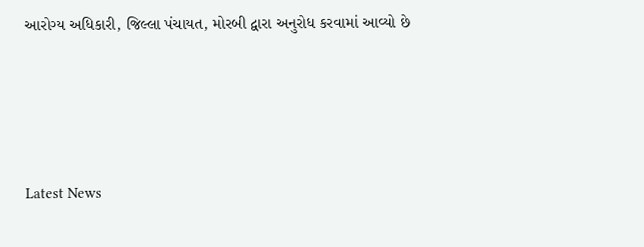આરોગ્ય અધિકારી, જિલ્લા પંચાયત, મોરબી દ્વારા અનુરોધ કરવામાં આવ્યો છે






Latest News